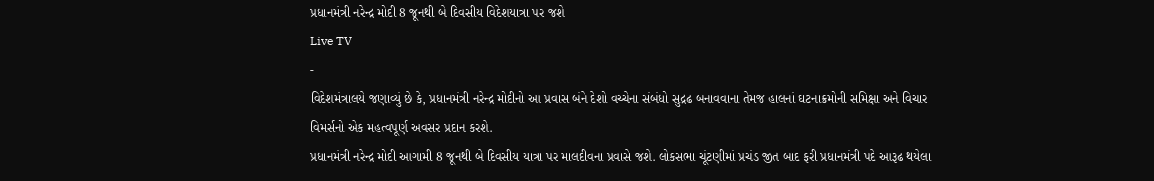પ્રધાનમંત્રી નરેન્દ્ર મોદી 8 જૂનથી બે દિવસીય વિદેશયાત્રા પર જશે
Live TV
-
વિદેશમંત્રાલયે જણાવ્યું છે કે, પ્રધાનમંત્રી નરેન્દ્ર મોદીનો આ પ્રવાસ બંને દેશો વચ્ચેના સંબંધો સુદ્રઢ બનાવવાના તેમજ હાલનાં ઘટનાક્રમોની સમિક્ષા અને વિચાર વિમર્સનો એક મહત્વપૂર્ણ અવસર પ્રદાન કરશે.
પ્રધાનમંત્રી નરેન્દ્ર મોદી આગામી 8 જૂનથી બે દિવસીય યાત્રા પર માલદીવના પ્રવાસે જશે. લોકસભા ચૂંટણીમાં પ્રચંડ જીત બાદ ફરી પ્રધાનમંત્રી પદે આરૂઢ થયેલા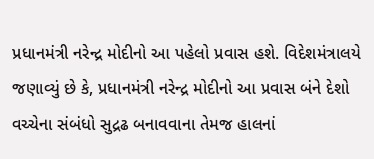પ્રધાનમંત્રી નરેન્દ્ર મોદીનો આ પહેલો પ્રવાસ હશે. વિદેશમંત્રાલયે જણાવ્યું છે કે, પ્રધાનમંત્રી નરેન્દ્ર મોદીનો આ પ્રવાસ બંને દેશો વચ્ચેના સંબંધો સુદ્રઢ બનાવવાના તેમજ હાલનાં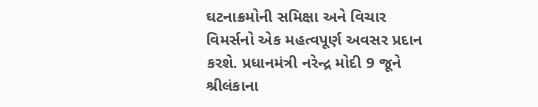ઘટનાક્રમોની સમિક્ષા અને વિચાર વિમર્સનો એક મહત્વપૂર્ણ અવસર પ્રદાન કરશે. પ્રધાનમંત્રી નરેન્દ્ર મોદી 9 જૂને શ્રીલંકાના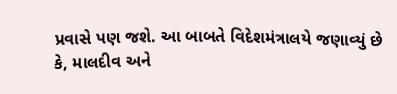પ્રવાસે પણ જશે. આ બાબતે વિદેશમંત્રાલયે જણાવ્યું છે કે, માલદીવ અને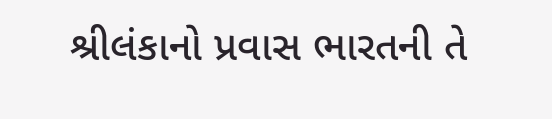શ્રીલંકાનો પ્રવાસ ભારતની તે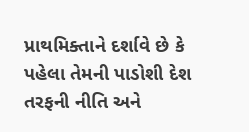પ્રાથમિક્તાને દર્શાવે છે કે પહેલા તેમની પાડોશી દેશ તરફની નીતિ અને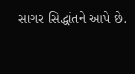સાગર સિદ્ધાંતને આપે છે.